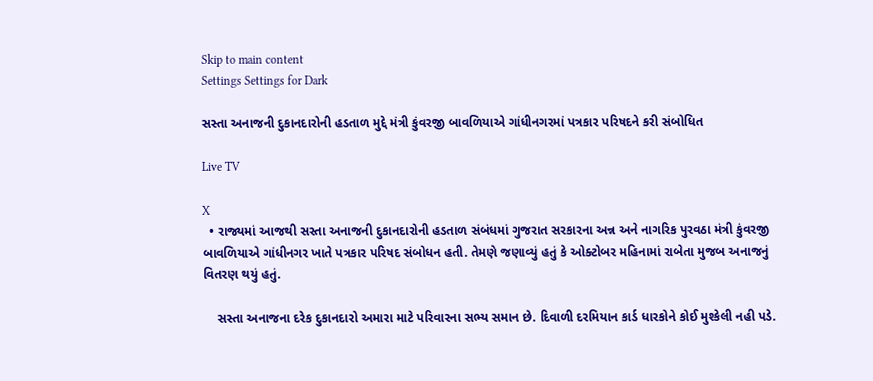Skip to main content
Settings Settings for Dark

સસ્તા અનાજની દુકાનદારોની હડતાળ મુદ્દે મંત્રી કુંવરજી બાવળિયાએ ગાંધીનગરમાં પત્રકાર પરિષદને કરી સંબોધિત

Live TV

X
  • રાજ્યમાં આજથી સસ્તા અનાજની દુકાનદારોની હડતાળ સંબંધમાં ગુજરાત સરકારના અન્ન અને નાગરિક પુરવઠા મંત્રી કુંવરજી બાવળિયાએ ગાંધીનગર ખાતે પત્રકાર પરિષદ સંબોધન હતી. તેમણે જણાવ્યું હતું કે ઓક્ટોબર મહિનામાં રાબેતા મુજબ અનાજનું વિતરણ થયું હતું.

    સસ્તા અનાજના દરેક દુકાનદારો અમારા માટે પરિવારના સભ્ય સમાન છે. દિવાળી દરમિયાન કાર્ડ ધારકોને કોઈ મુશ્કેલી નહી પડે.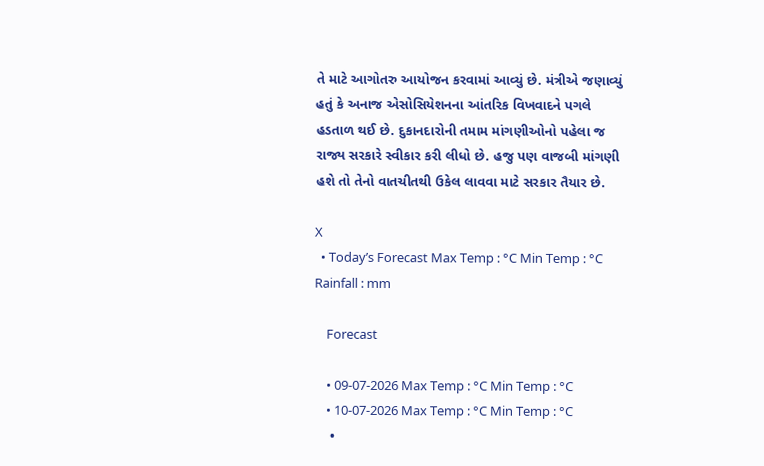તે માટે આગોતરુ આયોજન કરવામાં આવ્યું છે. મંત્રીએ જણાવ્યું હતું કે અનાજ એસોસિયેશનના આંતરિક વિખવાદને પગલે હડતાળ થઈ છે. દુકાનદારોની તમામ માંગણીઓનો પહેલા જ રાજ્ય સરકારે સ્વીકાર કરી લીધો છે. હજુ પણ વાજબી માંગણી હશે તો તેનો વાતચીતથી ઉકેલ લાવવા માટે સરકાર તૈયાર છે.

X
  • Today’s Forecast Max Temp : °C Min Temp : °C Rainfall : mm

    Forecast

    • 09-07-2026 Max Temp : °C Min Temp : °C
    • 10-07-2026 Max Temp : °C Min Temp : °C
    •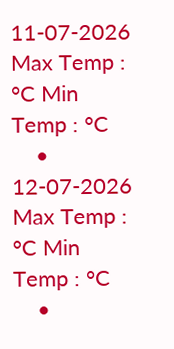11-07-2026 Max Temp : °C Min Temp : °C
    • 12-07-2026 Max Temp : °C Min Temp : °C
    •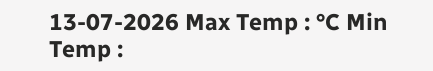13-07-2026 Max Temp : °C Min Temp :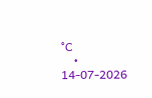°C
    • 14-07-2026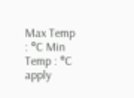Max Temp : °C Min Temp : °C
apply